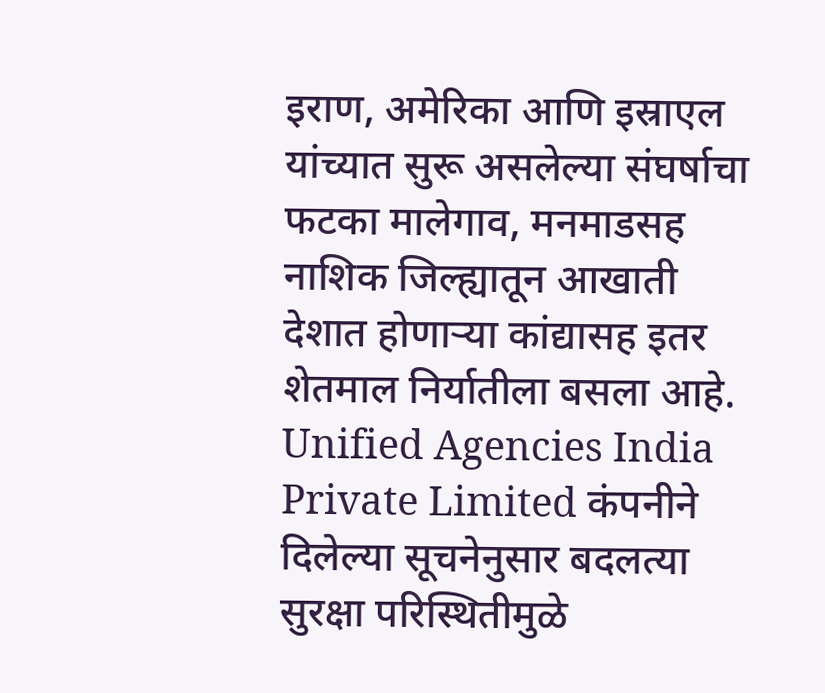इराण, अमेरिका आणि इस्राएल यांच्यात सुरू असलेल्या संघर्षाचा फटका मालेगाव, मनमाडसह नाशिक जिल्ह्यातून आखाती देशात होणाऱ्या कांद्यासह इतर शेतमाल निर्यातीला बसला आहे. Unified Agencies India Private Limited कंपनीने दिलेल्या सूचनेनुसार बदलत्या सुरक्षा परिस्थितीमुळे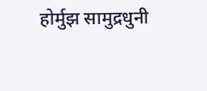होर्मुझ सामुद्रधुनी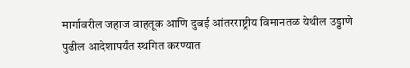मार्गावरील जहाज वाहतूक आणि दुबई आंतरराष्ट्रीय विमानतळ येथील उड्डाणे पुढील आदेशापर्यंत स्थगित करण्यात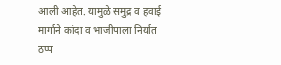आली आहेत. यामुळे समुद्र व हवाई मार्गाने कांदा व भाजीपाला निर्यात ठप्प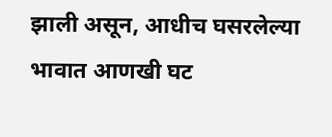झाली असून, आधीच घसरलेल्या भावात आणखी घट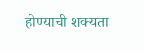होण्याची शक्यता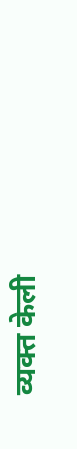व्यक्त केली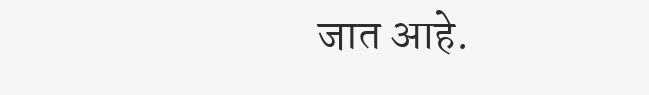जात आहे.